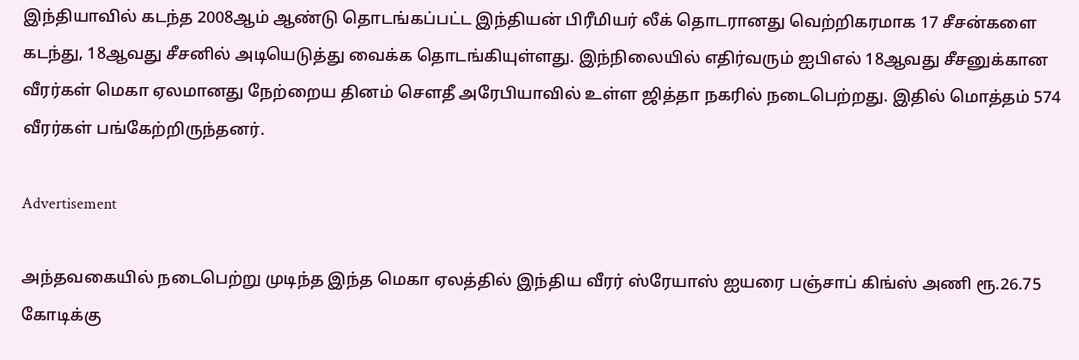இந்தியாவில் கடந்த 2008ஆம் ஆண்டு தொடங்கப்பட்ட இந்தியன் பிரீமியர் லீக் தொடரானது வெற்றிகரமாக 17 சீசன்களை கடந்து, 18ஆவது சீசனில் அடியெடுத்து வைக்க தொடங்கியுள்ளது. இந்நிலையில் எதிர்வரும் ஐபிஎல் 18ஆவது சீசனுக்கான வீரர்கள் மெகா ஏலமானது நேற்றைய தினம் சௌதீ அரேபியாவில் உள்ள ஜித்தா நகரில் நடைபெற்றது. இதில் மொத்தம் 574 வீரர்கள் பங்கேற்றிருந்தனர்.

Advertisement

அந்தவகையில் நடைபெற்று முடிந்த இந்த மெகா ஏலத்தில் இந்திய வீரர் ஸ்ரேயாஸ் ஐயரை பஞ்சாப் கிங்ஸ் அணி ரூ.26.75 கோடிக்கு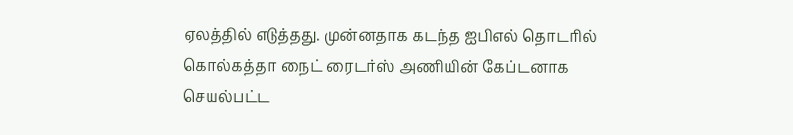ஏலத்தில் எடுத்தது. முன்னதாக கடந்த ஐபிஎல் தொடரில் கொல்கத்தா நைட் ரைடர்ஸ் அணியின் கேப்டனாக செயல்பட்ட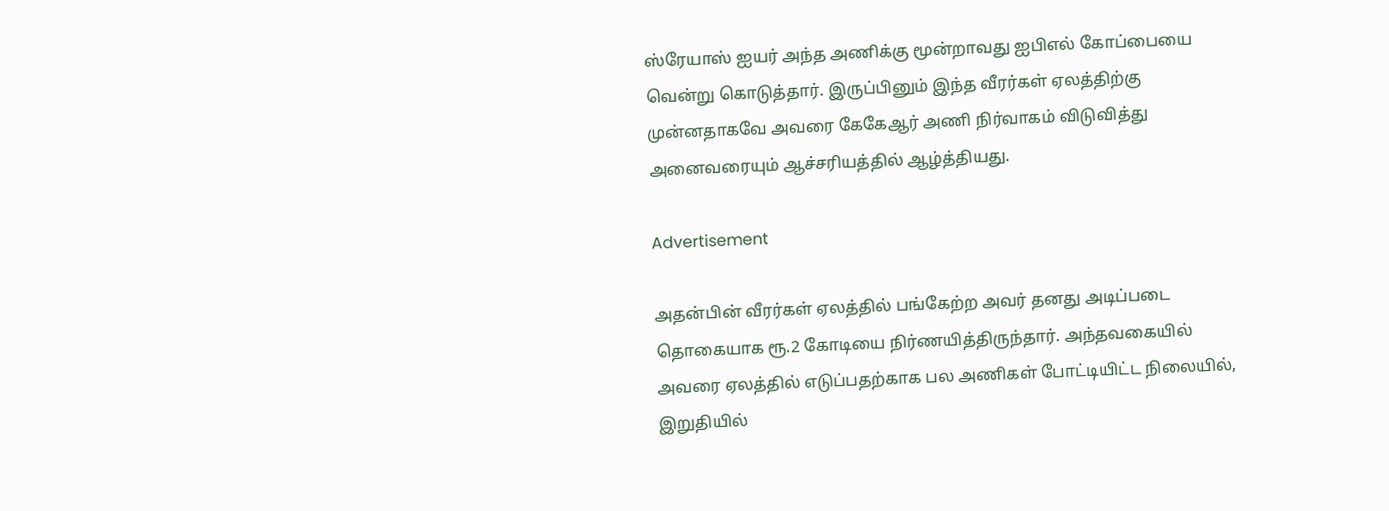ஸ்ரேயாஸ் ஐயர் அந்த அணிக்கு மூன்றாவது ஐபிஎல் கோப்பையை வென்று கொடுத்தார். இருப்பினும் இந்த வீரர்கள் ஏலத்திற்கு முன்னதாகவே அவரை கேகேஆர் அணி நிர்வாகம் விடுவித்து அனைவரையும் ஆச்சரியத்தில் ஆழ்த்தியது.

Advertisement

அதன்பின் வீரர்கள் ஏலத்தில் பங்கேற்ற அவர் தனது அடிப்படை தொகையாக ரூ.2 கோடியை நிர்ணயித்திருந்தார். அந்தவகையில் அவரை ஏலத்தில் எடுப்பதற்காக பல அணிகள் போட்டியிட்ட நிலையில், இறுதியில்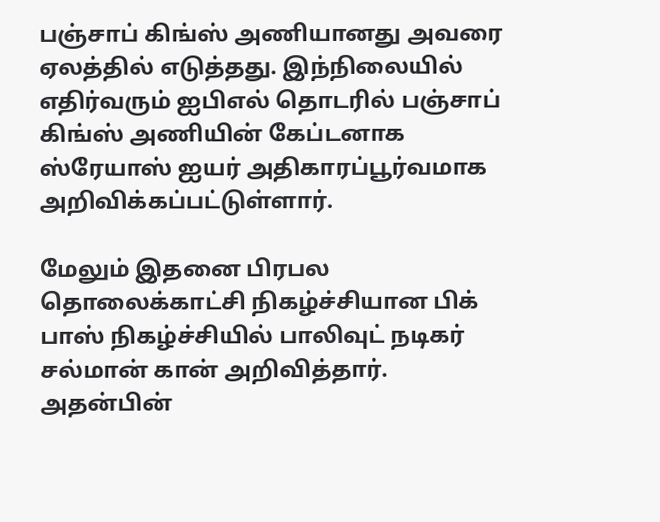பஞ்சாப் கிங்ஸ் அணியானது அவரை ஏலத்தில் எடுத்தது. இந்நிலையில் எதிர்வரும் ஐபிஎல் தொடரில் பஞ்சாப் கிங்ஸ் அணியின் கேப்டனாக ஸ்ரேயாஸ் ஐயர் அதிகாரப்பூர்வமாக அறிவிக்கப்பட்டுள்ளார்.

மேலும் இதனை பிரபல தொலைக்காட்சி நிகழ்ச்சியான பிக் பாஸ் நிகழ்ச்சியில் பாலிவுட் நடிகர் சல்மான் கான் அறிவித்தார். அதன்பின்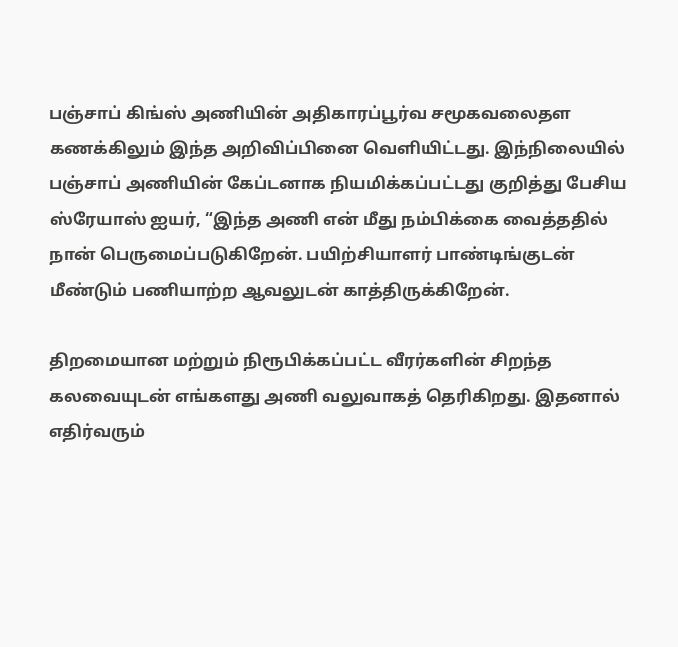பஞ்சாப் கிங்ஸ் அணியின் அதிகாரப்பூர்வ சமூகவலைதள கணக்கிலும் இந்த அறிவிப்பினை வெளியிட்டது. இந்நிலையில் பஞ்சாப் அணியின் கேப்டனாக நியமிக்கப்பட்டது குறித்து பேசிய ஸ்ரேயாஸ் ஐயர், “இந்த அணி என் மீது நம்பிக்கை வைத்ததில் நான் பெருமைப்படுகிறேன். பயிற்சியாளர் பாண்டிங்குடன் மீண்டும் பணியாற்ற ஆவலுடன் காத்திருக்கிறேன்.

திறமையான மற்றும் நிரூபிக்கப்பட்ட வீரர்களின் சிறந்த கலவையுடன் எங்களது அணி வலுவாகத் தெரிகிறது. இதனால் எதிர்வரும்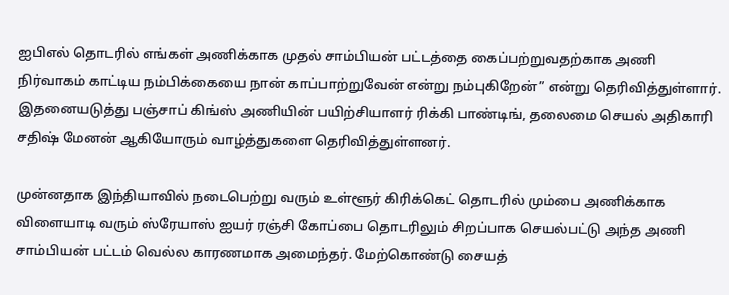ஐபிஎல் தொடரில் எங்கள் அணிக்காக முதல் சாம்பியன் பட்டத்தை கைப்பற்றுவதற்காக அணி நிர்வாகம் காட்டிய நம்பிக்கையை நான் காப்பாற்றுவேன் என்று நம்புகிறேன்” என்று தெரிவித்துள்ளார். இதனையடுத்து பஞ்சாப் கிங்ஸ் அணியின் பயிற்சியாளர் ரிக்கி பாண்டிங், தலைமை செயல் அதிகாரி சதிஷ் மேனன் ஆகியோரும் வாழ்த்துகளை தெரிவித்துள்ளனர்.

முன்னதாக இந்தியாவில் நடைபெற்று வரும் உள்ளூர் கிரிக்கெட் தொடரில் மும்பை அணிக்காக விளையாடி வரும் ஸ்ரேயாஸ் ஐயர் ரஞ்சி கோப்பை தொடரிலும் சிறப்பாக செயல்பட்டு அந்த அணி சாம்பியன் பட்டம் வெல்ல காரணமாக அமைந்தர். மேற்கொண்டு சையத்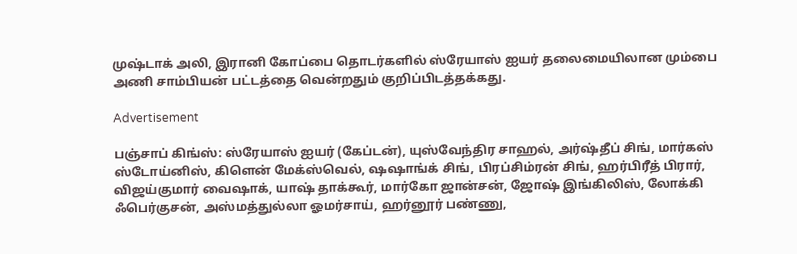முஷ்டாக் அலி, இரானி கோப்பை தொடர்களில் ஸ்ரேயாஸ் ஐயர் தலைமையிலான மும்பை அணி சாம்பியன் பட்டத்தை வென்றதும் குறிப்பிடத்தக்கது.

Advertisement

பஞ்சாப் கிங்ஸ்: ஸ்ரேயாஸ் ஐயர் (கேப்டன்), யுஸ்வேந்திர சாஹல், அர்ஷ்தீப் சிங், மார்கஸ் ஸ்டோய்னிஸ், கிளென் மேக்ஸ்வெல், ஷஷாங்க் சிங், பிரப்சிம்ரன் சிங், ஹர்பிரீத் பிரார், விஜய்குமார் வைஷாக், யாஷ் தாக்கூர், மார்கோ ஜான்சன், ஜோஷ் இங்கிலிஸ், லோக்கி ஃபெர்குசன், அஸ்மத்துல்லா ஓமர்சாய், ஹர்னூர் பண்ணு,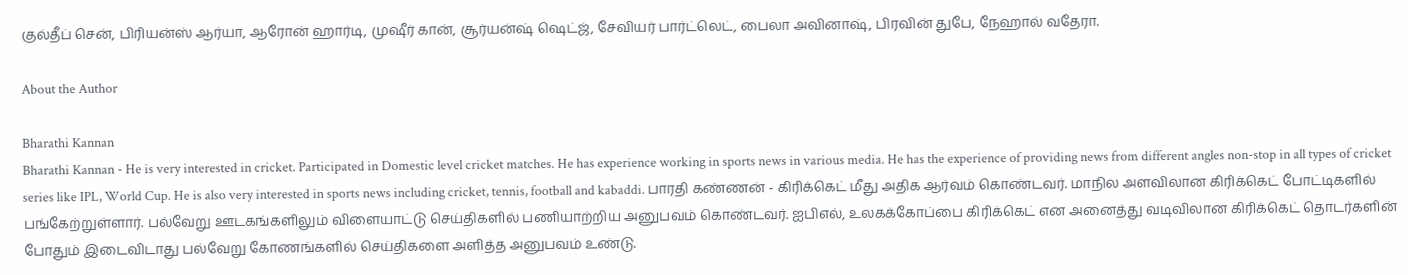குல்தீப் சென், பிரியன்ஸ் ஆர்யா, ஆரோன் ஹார்டி, முஷீர் கான், சூர்யன்ஷ் ஷெட்ஜ், சேவியர் பார்ட்லெட், பைலா அவினாஷ், பிரவின் துபே, நேஹால் வதேரா.

About the Author

Bharathi Kannan
Bharathi Kannan - He is very interested in cricket. Participated in Domestic level cricket matches. He has experience working in sports news in various media. He has the experience of providing news from different angles non-stop in all types of cricket series like IPL, World Cup. He is also very interested in sports news including cricket, tennis, football and kabaddi. பாரதி கண்ணன் - கிரிக்கெட் மீது அதிக ஆர்வம் கொண்டவர். மாநில அளவிலான கிரிக்கெட் போட்டிகளில் பங்கேற்றுள்ளார். பல்வேறு ஊடகங்களிலும் விளையாட்டு செய்திகளில் பணியாற்றிய அனுபவம் கொண்டவர். ஐபிஎல், உலகக்கோப்பை கிரிக்கெட் என அனைத்து வடிவிலான கிரிக்கெட் தொடர்களின் போதும் இடைவிடாது பல்வேறு கோணங்களில் செய்திகளை அளித்த அனுபவம் உண்டு.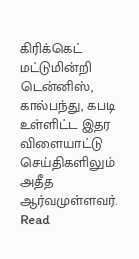கிரிக்கெட் மட்டுமின்றி டென்னிஸ், கால்பந்து, கபடி உள்ளிட்ட இதர விளையாட்டு செய்திகளிலும் அதீத ஆர்வமுள்ளவர். Read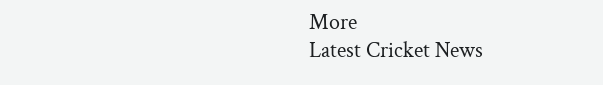More
Latest Cricket News